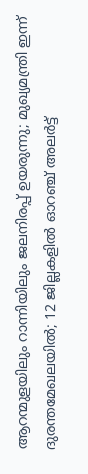ആറന്മുളയിലും റാന്നിയിലും ജലനിരപ്പ് ഉയരുന്നു; മുഖ്യമന്ത്രി ഇന്ന് ദുരന്തമേഖലയില്‍; 12 ജില്ലകളില്‍ ഓറഞ്ച് അലര്‍ട്ട്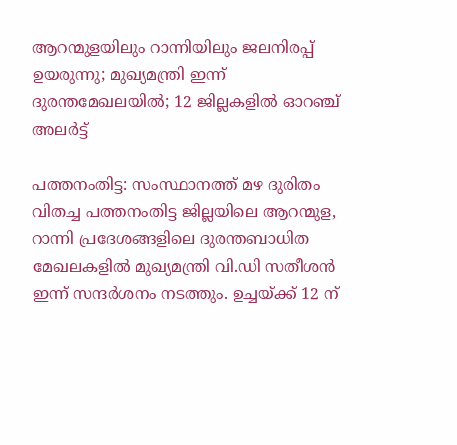ആറന്മുളയിലും റാന്നിയിലും ജലനിരപ്പ് ഉയരുന്നു; മുഖ്യമന്ത്രി ഇന്ന് ദുരന്തമേഖലയില്‍; 12 ജില്ലകളില്‍ ഓറഞ്ച് അലര്‍ട്ട്

പത്തനംതിട്ട: സംസ്ഥാനത്ത് മഴ ദുരിതം വിതച്ച പത്തനംതിട്ട ജില്ലയിലെ ആറന്മുള, റാന്നി പ്രദേശങ്ങളിലെ ദുരന്തബാധിത മേഖലകളില്‍ മുഖ്യമന്ത്രി വി.ഡി സതീശന്‍ ഇന്ന് സന്ദര്‍ശനം നടത്തും. ഉച്ചയ്ക്ക് 12 ന്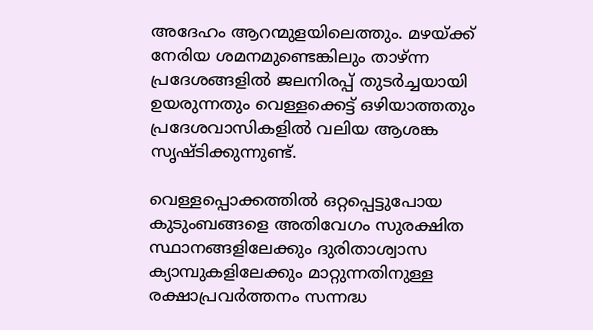അദേഹം ആറന്മുളയിലെത്തും. മഴയ്ക്ക് നേരിയ ശമനമുണ്ടെങ്കിലും താഴ്ന്ന പ്രദേശങ്ങളില്‍ ജലനിരപ്പ് തുടര്‍ച്ചയായി ഉയരുന്നതും വെള്ളക്കെട്ട് ഒഴിയാത്തതും പ്രദേശവാസികളില്‍ വലിയ ആശങ്ക സൃഷ്ടിക്കുന്നുണ്ട്.

വെള്ളപ്പൊക്കത്തില്‍ ഒറ്റപ്പെട്ടുപോയ കുടുംബങ്ങളെ അതിവേഗം സുരക്ഷിത സ്ഥാനങ്ങളിലേക്കും ദുരിതാശ്വാസ ക്യാമ്പുകളിലേക്കും മാറ്റുന്നതിനുള്ള രക്ഷാപ്രവര്‍ത്തനം സന്നദ്ധ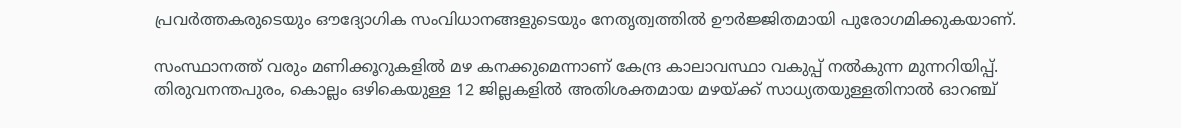പ്രവര്‍ത്തകരുടെയും ഔദ്യോഗിക സംവിധാനങ്ങളുടെയും നേതൃത്വത്തില്‍ ഊര്‍ജ്ജിതമായി പുരോഗമിക്കുകയാണ്.

സംസ്ഥാനത്ത് വരും മണിക്കൂറുകളില്‍ മഴ കനക്കുമെന്നാണ് കേന്ദ്ര കാലാവസ്ഥാ വകുപ്പ് നല്‍കുന്ന മുന്നറിയിപ്പ്. തിരുവനന്തപുരം, കൊല്ലം ഒഴികെയുള്ള 12 ജില്ലകളില്‍ അതിശക്തമായ മഴയ്ക്ക് സാധ്യതയുള്ളതിനാല്‍ ഓറഞ്ച്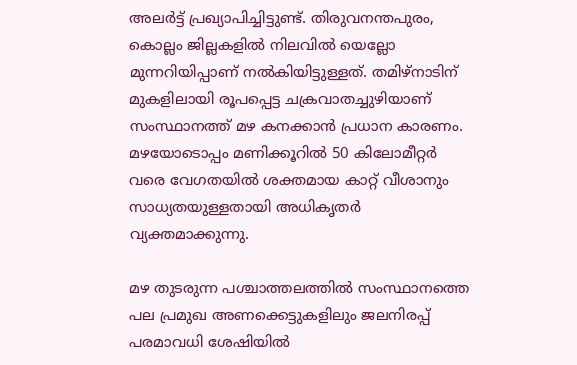അലര്‍ട്ട് പ്രഖ്യാപിച്ചിട്ടുണ്ട്. തിരുവനന്തപുരം, കൊല്ലം ജില്ലകളില്‍ നിലവില്‍ യെല്ലോ മുന്നറിയിപ്പാണ് നല്‍കിയിട്ടുള്ളത്. തമിഴ്നാടിന് മുകളിലായി രൂപപ്പെട്ട ചക്രവാതച്ചുഴിയാണ് സംസ്ഥാനത്ത് മഴ കനക്കാന്‍ പ്രധാന കാരണം. മഴയോടൊപ്പം മണിക്കൂറില്‍ 50 കിലോമീറ്റര്‍ വരെ വേഗതയില്‍ ശക്തമായ കാറ്റ് വീശാനും സാധ്യതയുള്ളതായി അധികൃതര്‍ വ്യക്തമാക്കുന്നു.

മഴ തുടരുന്ന പശ്ചാത്തലത്തില്‍ സംസ്ഥാനത്തെ പല പ്രമുഖ അണക്കെട്ടുകളിലും ജലനിരപ്പ് പരമാവധി ശേഷിയില്‍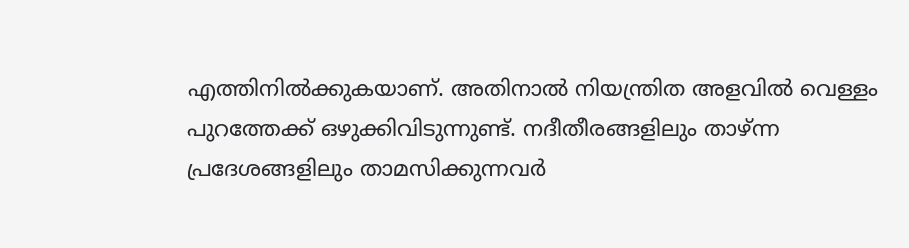എത്തിനില്‍ക്കുകയാണ്. അതിനാല്‍ നിയന്ത്രിത അളവില്‍ വെള്ളം പുറത്തേക്ക് ഒഴുക്കിവിടുന്നുണ്ട്. നദീതീരങ്ങളിലും താഴ്ന്ന പ്രദേശങ്ങളിലും താമസിക്കുന്നവര്‍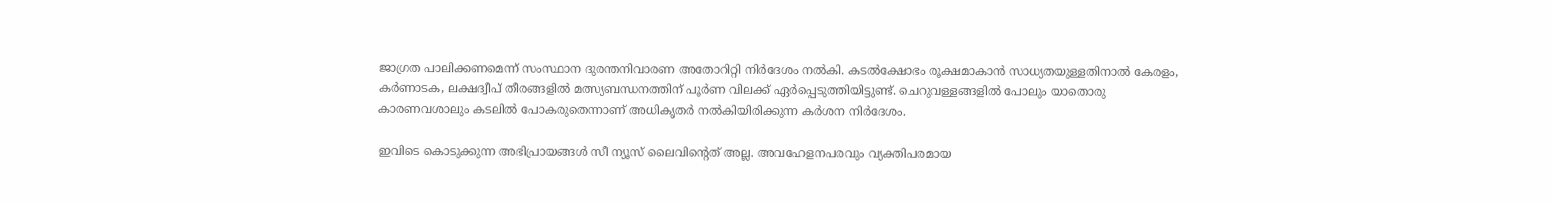ജാഗ്രത പാലിക്കണമെന്ന് സംസ്ഥാന ദുരന്തനിവാരണ അതോറിറ്റി നിര്‍ദേശം നല്‍കി. കടല്‍ക്ഷോഭം രൂക്ഷമാകാന്‍ സാധ്യതയുള്ളതിനാല്‍ കേരളം, കര്‍ണാടക, ലക്ഷദ്വീപ് തീരങ്ങളില്‍ മത്സ്യബന്ധനത്തിന് പൂര്‍ണ വിലക്ക് ഏര്‍പ്പെടുത്തിയിട്ടുണ്ട്. ചെറുവള്ളങ്ങളില്‍ പോലും യാതൊരു കാരണവശാലും കടലില്‍ പോകരുതെന്നാണ് അധികൃതര്‍ നല്‍കിയിരിക്കുന്ന കര്‍ശന നിര്‍ദേശം.

ഇവിടെ കൊടുക്കുന്ന അഭിപ്രായങ്ങള്‍ സീ ന്യൂസ് ലൈവിന്റെത് അല്ല. അവഹേളനപരവും വ്യക്തിപരമായ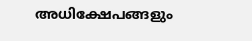അധിക്ഷേപങ്ങളും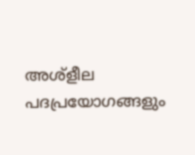അശ്‌ളീല പദപ്രയോഗങ്ങളും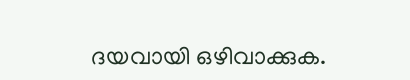ദയവായി ഒഴിവാക്കുക.